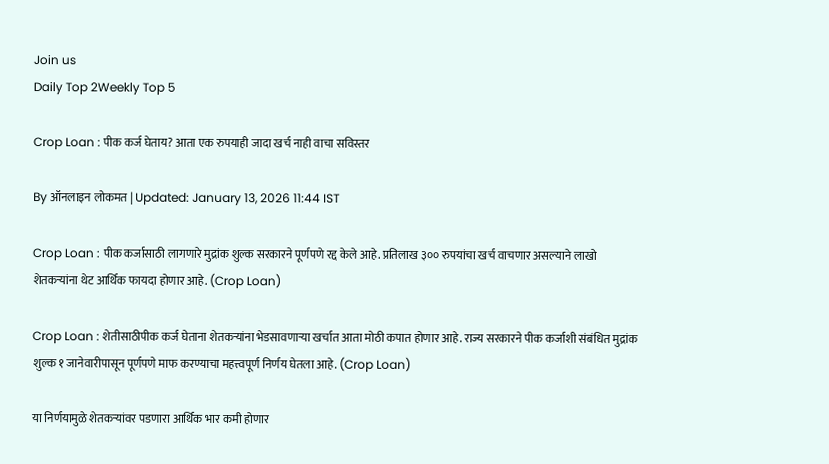Join us
Daily Top 2Weekly Top 5

Crop Loan : पीक कर्ज घेताय? आता एक रुपयाही जादा खर्च नाही वाचा सविस्तर

By ऑनलाइन लोकमत | Updated: January 13, 2026 11:44 IST

Crop Loan : पीक कर्जासाठी लागणारे मुद्रांक शुल्क सरकारने पूर्णपणे रद्द केले आहे. प्रतिलाख ३०० रुपयांचा खर्च वाचणार असल्याने लाखो शेतकऱ्यांना थेट आर्थिक फायदा होणार आहे. (Crop Loan)

Crop Loan : शेतीसाठीपीक कर्ज घेताना शेतकऱ्यांना भेडसावणाऱ्या खर्चात आता मोठी कपात होणार आहे. राज्य सरकारने पीक कर्जाशी संबंधित मुद्रांक शुल्क १ जानेवारीपासून पूर्णपणे माफ करण्याचा महत्त्वपूर्ण निर्णय घेतला आहे. (Crop Loan)

या निर्णयामुळे शेतकऱ्यांवर पडणारा आर्थिक भार कमी होणार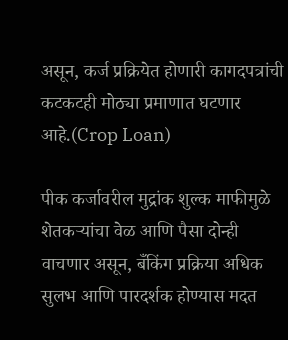असून, कर्ज प्रक्रियेत होणारी कागदपत्रांची कटकटही मोठ्या प्रमाणात घटणार आहे.(Crop Loan)

पीक कर्जावरील मुद्रांक शुल्क माफीमुळे शेतकऱ्यांचा वेळ आणि पैसा दोन्ही वाचणार असून, बँकिंग प्रक्रिया अधिक सुलभ आणि पारदर्शक होण्यास मदत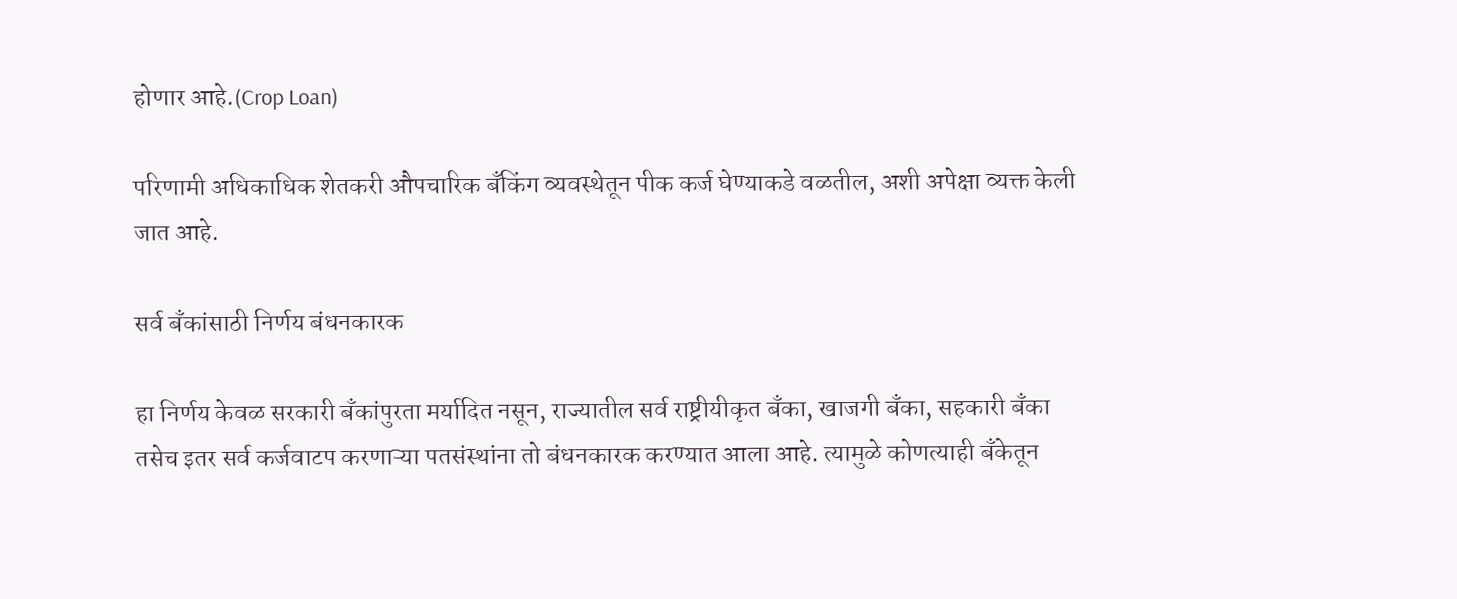होणार आहे.(Crop Loan)

परिणामी अधिकाधिक शेतकरी औपचारिक बँकिंग व्यवस्थेतून पीक कर्ज घेण्याकडे वळतील, अशी अपेक्षा व्यक्त केली जात आहे.

सर्व बँकांसाठी निर्णय बंधनकारक

हा निर्णय केवळ सरकारी बँकांपुरता मर्यादित नसून, राज्यातील सर्व राष्ट्रीयीकृत बँका, खाजगी बँका, सहकारी बँका तसेच इतर सर्व कर्जवाटप करणाऱ्या पतसंस्थांना तो बंधनकारक करण्यात आला आहे. त्यामुळे कोणत्याही बँकेतून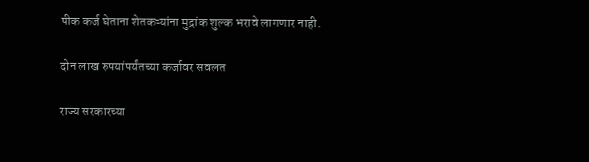पीक कर्ज घेताना शेतकऱ्यांना मुद्रांक शुल्क भरावे लागणार नाही.

दोन लाख रुपयांपर्यंतच्या कर्जावर सवलत

राज्य सरकारच्या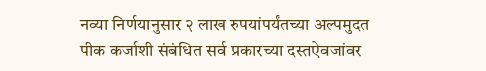नव्या निर्णयानुसार २ लाख रुपयांपर्यंतच्या अल्पमुदत पीक कर्जाशी संबंधित सर्व प्रकारच्या दस्तऐवजांवर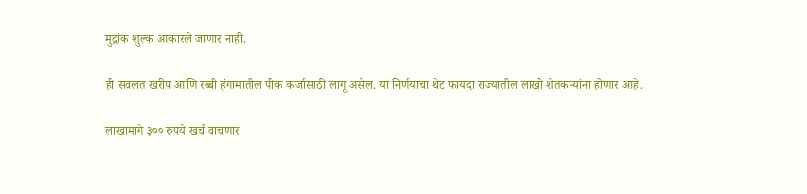मुद्रांक शुल्क आकारले जाणार नाही.

ही सवलत खरीप आणि रब्बी हंगामातील पीक कर्जासाठी लागू असेल. या निर्णयाचा थेट फायदा राज्यातील लाखो शेतकऱ्यांना होणार आहे.

लाखामागे ३०० रुपये खर्च वाचणार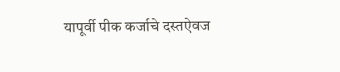यापूर्वी पीक कर्जाचे दस्तऐवज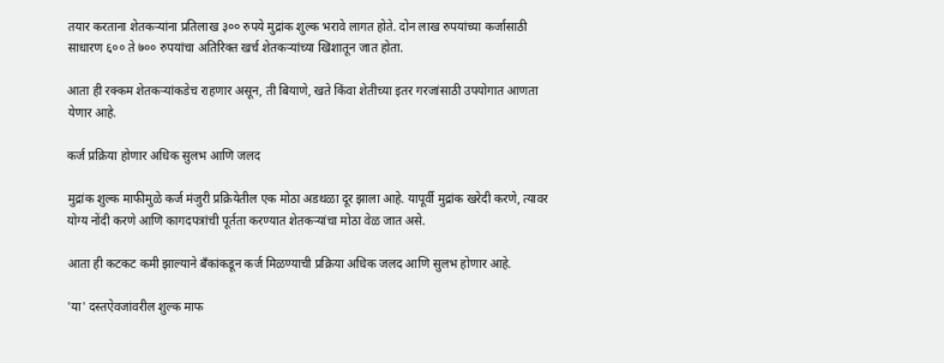तयार करताना शेतकऱ्यांना प्रतिलाख ३०० रुपये मुद्रांक शुल्क भरावे लागत होते. दोन लाख रुपयांच्या कर्जासाठी साधारण ६०० ते ७०० रुपयांचा अतिरिक्त खर्च शेतकऱ्यांच्या खिशातून जात होता.

आता ही रक्कम शेतकऱ्यांकडेच राहणार असून, ती बियाणे, खते किंवा शेतीच्या इतर गरजांसाठी उपयोगात आणता येणार आहे.

कर्ज प्रक्रिया होणार अधिक सुलभ आणि जलद

मुद्रांक शुल्क माफीमुळे कर्ज मंजुरी प्रक्रियेतील एक मोठा अडथळा दूर झाला आहे. यापूर्वी मुद्रांक खरेदी करणे, त्यावर योग्य नोंदी करणे आणि कागदपत्रांची पूर्तता करण्यात शेतकऱ्यांचा मोठा वेळ जात असे.

आता ही कटकट कमी झाल्याने बँकांकडून कर्ज मिळण्याची प्रक्रिया अधिक जलद आणि सुलभ होणार आहे.

'या' दस्तऐवजांवरील शुल्क माफ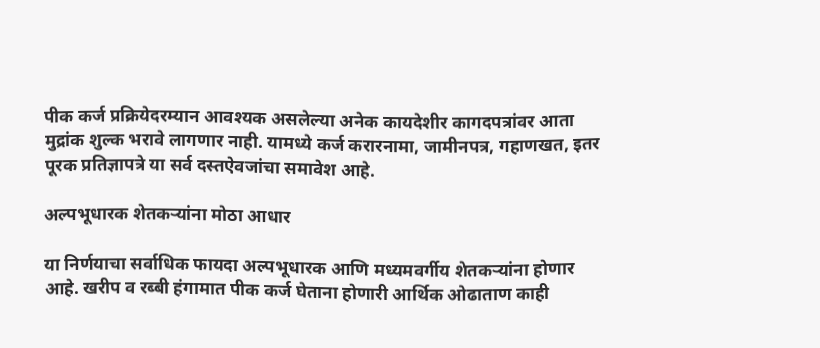पीक कर्ज प्रक्रियेदरम्यान आवश्यक असलेल्या अनेक कायदेशीर कागदपत्रांवर आता मुद्रांक शुल्क भरावे लागणार नाही. यामध्ये कर्ज करारनामा, जामीनपत्र, गहाणखत, इतर पूरक प्रतिज्ञापत्रे या सर्व दस्तऐवजांचा समावेश आहे.

अल्पभूधारक शेतकऱ्यांना मोठा आधार

या निर्णयाचा सर्वाधिक फायदा अल्पभूधारक आणि मध्यमवर्गीय शेतकऱ्यांना होणार आहे. खरीप व रब्बी हंगामात पीक कर्ज घेताना होणारी आर्थिक ओढाताण काही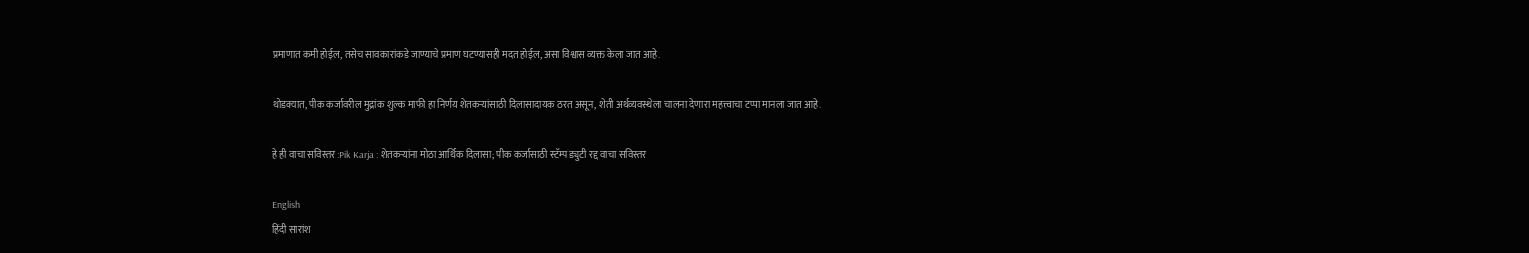प्रमाणात कमी होईल, तसेच सावकारांकडे जाण्याचे प्रमाण घटण्यासही मदत होईल, असा विश्वास व्यक्त केला जात आहे.

थोडक्यात, पीक कर्जावरील मुद्रांक शुल्क माफी हा निर्णय शेतकऱ्यांसाठी दिलासादायक ठरत असून, शेती अर्थव्यवस्थेला चालना देणारा महत्त्वाचा टप्पा मानला जात आहे.

हे ही वाचा सविस्तर :Pik Karja : शेतकऱ्यांना मोठा आर्थिक दिलासा; पीक कर्जासाठी स्टॅम्प ड्युटी रद्द वाचा सविस्तर

English
हिंदी सारांश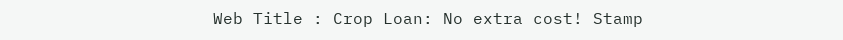Web Title : Crop Loan: No extra cost! Stamp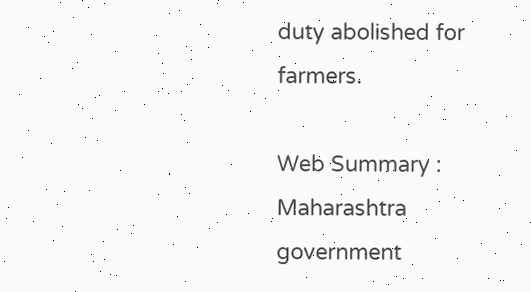duty abolished for farmers.

Web Summary : Maharashtra government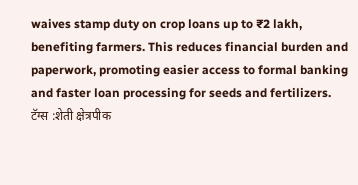waives stamp duty on crop loans up to ₹2 lakh, benefiting farmers. This reduces financial burden and paperwork, promoting easier access to formal banking and faster loan processing for seeds and fertilizers.
टॅग्स :शेती क्षेत्रपीक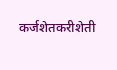कर्जशेतकरीशेती